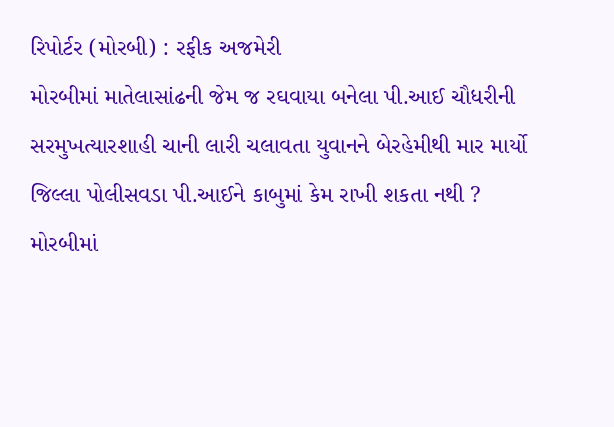રિપોર્ટર (મોરબી) : રફીક અજમેરી
મોરબીમાં માતેલાસાંઢની જેમ જ રઘવાયા બનેલા પી.આઈ ચૌધરીની સરમુખત્યારશાહી ચાની લારી ચલાવતા યુવાનને બેરહેમીથી માર માર્યો જિલ્લા પોલીસવડા પી.આઈને કાબુમાં કેમ રાખી શકતા નથી ?
મોરબીમાં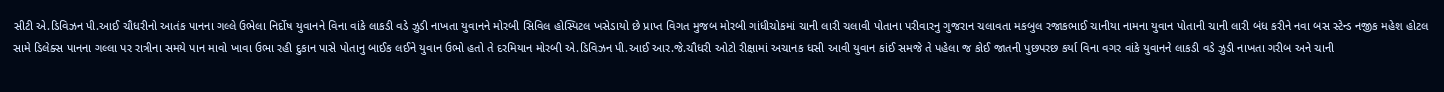સીટી એ.ડિવિઝન પી.આઈ ચૌધરીનો આતંક પાનના ગલ્લે ઉભેલા નિર્દોષ યુવાનને વિના વાંકે લાકડી વડે ઝુડી નાખતા યુવાનને મોરબી સિવિલ હોસ્પિટલ ખસેડાયો છે પ્રાપ્ત વિગત મુજબ મોરબી ગાંધીચોકમાં ચાની લારી ચલાવી પોતાના પરીવારનુ ગુજરાન ચલાવતા મકબુલ રજાકભાઈ ચાનીયા નામના યુવાન પોતાની ચાની લારી બંધ કરીને નવા બસ સ્ટેન્ડ નજીક મહેશ હોટલ સામે ડિલેક્સ પાનના ગલ્લા પર રાત્રીના સમયે પાન માવો ખાવા ઉભા રહી દુકાન પાસે પોતાનુ બાઈક લઈને યુવાન ઉભો હતો તે દરમિયાન મોરબી એ.ડિવિઝન પી.આઈ આર.જે.ચૌધરી ઓટો રીક્ષામાં અચાનક ધસી આવી યુવાન કાંઈ સમજે તે પહેલા જ કોઈ જાતની પુછપરછ કર્યા વિના વગર વાંકે યુવાનને લાકડી વડે ઝુડી નાખતા ગરીબ અને ચાની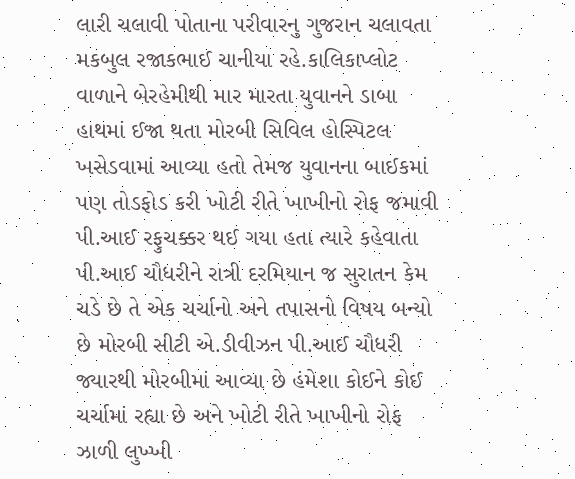લારી ચલાવી પોતાના પરીવારનુ ગુજરાન ચલાવતા મકબુલ રજાકભાઈ ચાનીયા રહે.કાલિકાપ્લોટ વાળાને બેરહેમીથી માર મારતા યુવાનને ડાબા હાથમાં ઈજા થતા મોરબી સિવિલ હોસ્પિટલ ખસેડવામાં આવ્યા હતો તેમજ યુવાનના બાઈકમાં પણ તોડફોડ કરી ખોટી રીતે ખાખીનો રોફ જમાવી પી.આઈ રફુચક્કર થઈ ગયા હતા ત્યારે કહેવાતા પી.આઈ ચૌધરીને રાત્રી દરમિયાન જ સુરાતન કેમ ચડે છે તે એક ચર્ચાનો અને તપાસનો વિષય બન્યો છે મોરબી સીટી એ.ડીવીઝન પી.આઈ ચૌધરી જ્યારથી મોરબીમાં આવ્યા છે હંમેશા કોઈને કોઈ ચર્ચામાં રહ્યા છે અને ખોટી રીતે ખાખીનો રોફ ઝાળી લુખ્ખી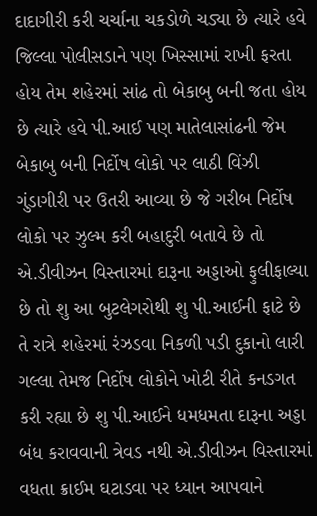દાદાગીરી કરી ચર્ચાના ચકડોળે ચડ્યા છે ત્યારે હવે જિલ્લા પોલીસડાને પણ ખિસ્સામાં રાખી ફરતા હોય તેમ શહેરમાં સાંઢ તો બેકાબુ બની જતા હોય છે ત્યારે હવે પી.આઈ પણ માતેલાસાંઢની જેમ બેકાબુ બની નિર્દોષ લોકો પર લાઠી વિંઝી ગુંડાગીરી પર ઉતરી આવ્યા છે જે ગરીબ નિર્દોષ લોકો પર ઝુલ્મ કરી બહાદુરી બતાવે છે તો એ.ડીવીઝન વિસ્તારમાં દારૂના અડ્ડાઓ ફુલીફાલ્યા છે તો શુ આ બુટલેગરોથી શુ પી.આઈની ફાટે છે તે રાત્રે શહેરમાં રંઝડવા નિકળી પડી દુકાનો લારી ગલ્લા તેમજ નિર્દોષ લોકોને ખોટી રીતે કનડગત કરી રહ્યા છે શુ પી.આઈને ધમધમતા દારૂના અડ્ડા બંધ કરાવવાની ત્રેવડ નથી એ.ડીવીઝન વિસ્તારમાં વધતા ક્રાઈમ ઘટાડવા પર ધ્યાન આપવાને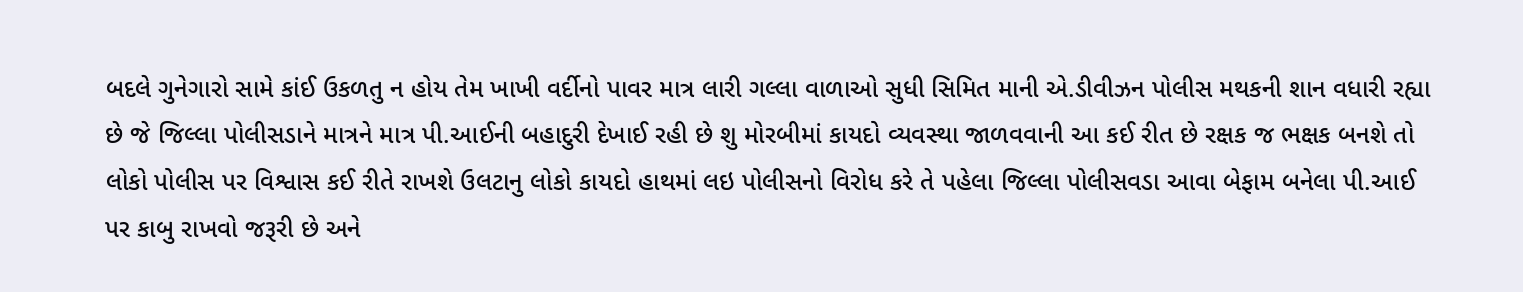બદલે ગુનેગારો સામે કાંઈ ઉકળતુ ન હોય તેમ ખાખી વર્દીનો પાવર માત્ર લારી ગલ્લા વાળાઓ સુધી સિમિત માની એ.ડીવીઝન પોલીસ મથકની શાન વધારી રહ્યા છે જે જિલ્લા પોલીસડાને માત્રને માત્ર પી.આઈની બહાદુરી દેખાઈ રહી છે શુ મોરબીમાં કાયદો વ્યવસ્થા જાળવવાની આ કઈ રીત છે રક્ષક જ ભક્ષક બનશે તો લોકો પોલીસ પર વિશ્વાસ કઈ રીતે રાખશે ઉલટાનુ લોકો કાયદો હાથમાં લઇ પોલીસનો વિરોધ કરે તે પહેલા જિલ્લા પોલીસવડા આવા બેફામ બનેલા પી.આઈ પર કાબુ રાખવો જરૂરી છે અને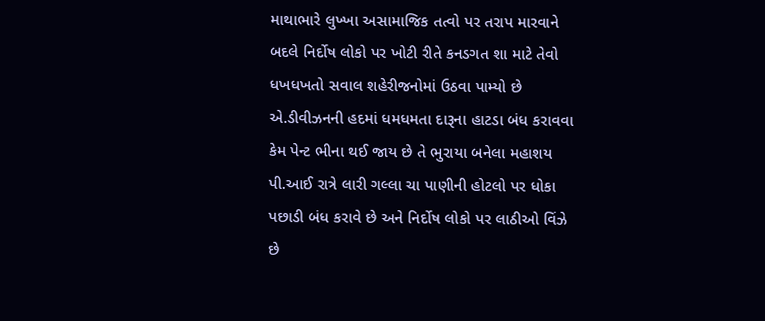માથાભારે લુખ્ખા અસામાજિક તત્વો પર તરાપ મારવાને બદલે નિર્દોષ લોકો પર ખોટી રીતે કનડગત શા માટે તેવો ધખધખતો સવાલ શહેરીજનોમાં ઉઠવા પામ્યો છે એ.ડીવીઝનની હદમાં ધમધમતા દારૂના હાટડા બંધ કરાવવા કેમ પેન્ટ ભીના થઈ જાય છે તે ભુરાયા બનેલા મહાશય પી.આઈ રાત્રે લારી ગલ્લા ચા પાણીની હોટલો પર ધોકા પછાડી બંધ કરાવે છે અને નિર્દોષ લોકો પર લાઠીઓ વિંઝે છે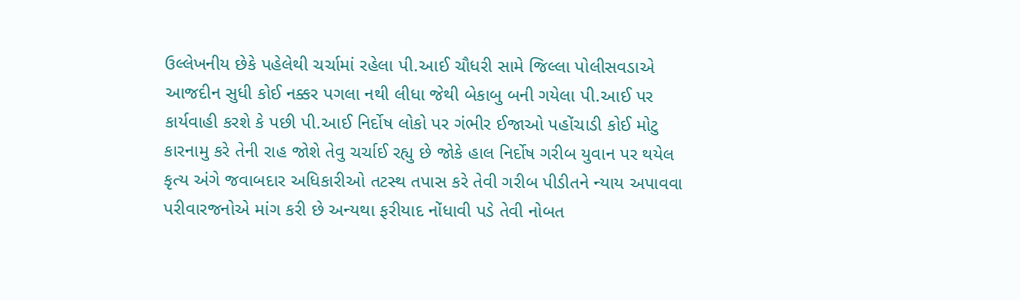ઉલ્લેખનીય છેકે પહેલેથી ચર્ચામાં રહેલા પી.આઈ ચૌધરી સામે જિલ્લા પોલીસવડાએ આજદીન સુધી કોઈ નક્કર પગલા નથી લીધા જેથી બેકાબુ બની ગયેલા પી.આઈ પર કાર્યવાહી કરશે કે પછી પી.આઈ નિર્દોષ લોકો પર ગંભીર ઈજાઓ પહોંચાડી કોઈ મોટુ કારનામુ કરે તેની રાહ જોશે તેવુ ચર્ચાઈ રહ્યુ છે જોકે હાલ નિર્દોષ ગરીબ યુવાન પર થયેલ કૃત્ય અંગે જવાબદાર અધિકારીઓ તટસ્થ તપાસ કરે તેવી ગરીબ પીડીતને ન્યાય અપાવવા પરીવારજનોએ માંગ કરી છે અન્યથા ફરીયાદ નોંધાવી પડે તેવી નોબત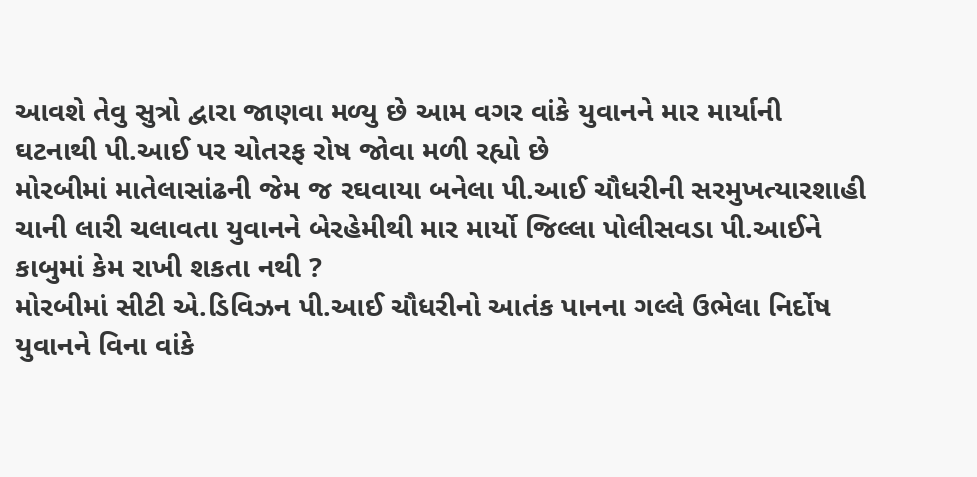આવશે તેવુ સુત્રો દ્વારા જાણવા મળ્યુ છે આમ વગર વાંકે યુવાનને માર માર્યાની ઘટનાથી પી.આઈ પર ચોતરફ રોષ જોવા મળી રહ્યો છે
મોરબીમાં માતેલાસાંઢની જેમ જ રઘવાયા બનેલા પી.આઈ ચૌધરીની સરમુખત્યારશાહી ચાની લારી ચલાવતા યુવાનને બેરહેમીથી માર માર્યો જિલ્લા પોલીસવડા પી.આઈને કાબુમાં કેમ રાખી શકતા નથી ?
મોરબીમાં સીટી એ.ડિવિઝન પી.આઈ ચૌધરીનો આતંક પાનના ગલ્લે ઉભેલા નિર્દોષ યુવાનને વિના વાંકે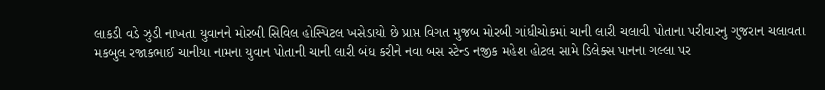લાકડી વડે ઝુડી નાખતા યુવાનને મોરબી સિવિલ હોસ્પિટલ ખસેડાયો છે પ્રાપ્ત વિગત મુજબ મોરબી ગાંધીચોકમાં ચાની લારી ચલાવી પોતાના પરીવારનુ ગુજરાન ચલાવતા મકબુલ રજાકભાઈ ચાનીયા નામના યુવાન પોતાની ચાની લારી બંધ કરીને નવા બસ સ્ટેન્ડ નજીક મહેશ હોટલ સામે ડિલેક્સ પાનના ગલ્લા પર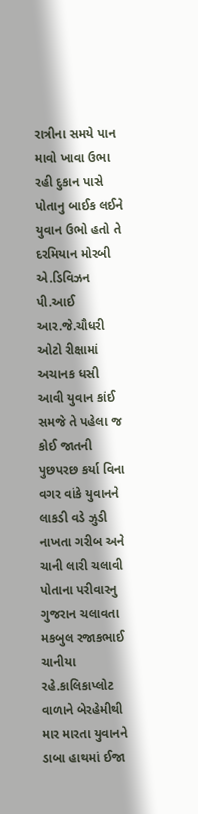રાત્રીના સમયે પાન માવો ખાવા ઉભા રહી દુકાન પાસે પોતાનુ બાઈક લઈને યુવાન ઉભો હતો તે દરમિયાન મોરબી એ.ડિવિઝન પી.આઈ આર.જે.ચૌધરી ઓટો રીક્ષામાં અચાનક ધસી આવી યુવાન કાંઈ સમજે તે પહેલા જ કોઈ જાતની પુછપરછ કર્યા વિના વગર વાંકે યુવાનને લાકડી વડે ઝુડી નાખતા ગરીબ અને ચાની લારી ચલાવી પોતાના પરીવારનુ ગુજરાન ચલાવતા મકબુલ રજાકભાઈ ચાનીયા રહે.કાલિકાપ્લોટ વાળાને બેરહેમીથી માર મારતા યુવાનને ડાબા હાથમાં ઈજા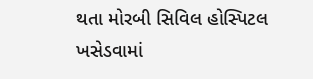થતા મોરબી સિવિલ હોસ્પિટલ ખસેડવામાં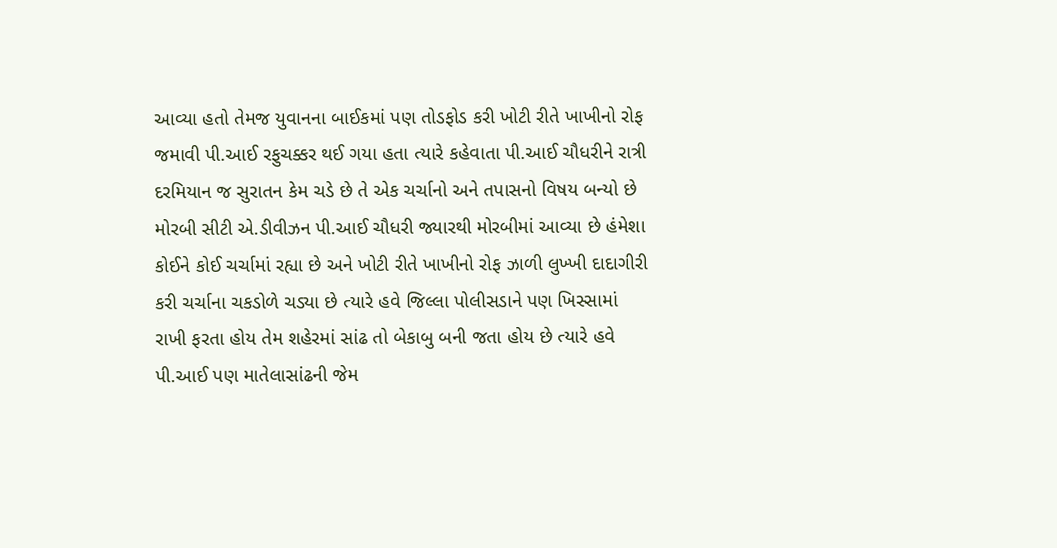આવ્યા હતો તેમજ યુવાનના બાઈકમાં પણ તોડફોડ કરી ખોટી રીતે ખાખીનો રોફ જમાવી પી.આઈ રફુચક્કર થઈ ગયા હતા ત્યારે કહેવાતા પી.આઈ ચૌધરીને રાત્રી દરમિયાન જ સુરાતન કેમ ચડે છે તે એક ચર્ચાનો અને તપાસનો વિષય બન્યો છે મોરબી સીટી એ.ડીવીઝન પી.આઈ ચૌધરી જ્યારથી મોરબીમાં આવ્યા છે હંમેશા કોઈને કોઈ ચર્ચામાં રહ્યા છે અને ખોટી રીતે ખાખીનો રોફ ઝાળી લુખ્ખી દાદાગીરી કરી ચર્ચાના ચકડોળે ચડ્યા છે ત્યારે હવે જિલ્લા પોલીસડાને પણ ખિસ્સામાં રાખી ફરતા હોય તેમ શહેરમાં સાંઢ તો બેકાબુ બની જતા હોય છે ત્યારે હવે પી.આઈ પણ માતેલાસાંઢની જેમ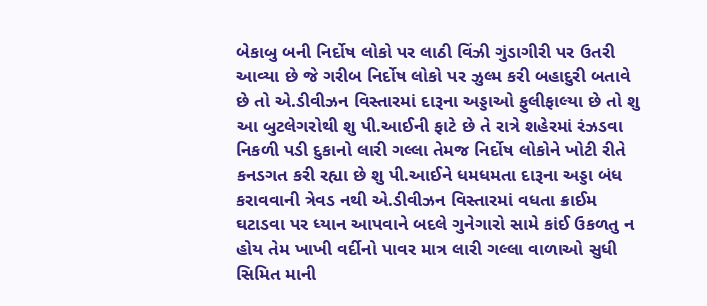બેકાબુ બની નિર્દોષ લોકો પર લાઠી વિંઝી ગુંડાગીરી પર ઉતરી આવ્યા છે જે ગરીબ નિર્દોષ લોકો પર ઝુલ્મ કરી બહાદુરી બતાવે છે તો એ.ડીવીઝન વિસ્તારમાં દારૂના અડ્ડાઓ ફુલીફાલ્યા છે તો શુ આ બુટલેગરોથી શુ પી.આઈની ફાટે છે તે રાત્રે શહેરમાં રંઝડવા નિકળી પડી દુકાનો લારી ગલ્લા તેમજ નિર્દોષ લોકોને ખોટી રીતે કનડગત કરી રહ્યા છે શુ પી.આઈને ધમધમતા દારૂના અડ્ડા બંધ કરાવવાની ત્રેવડ નથી એ.ડીવીઝન વિસ્તારમાં વધતા ક્રાઈમ ઘટાડવા પર ધ્યાન આપવાને બદલે ગુનેગારો સામે કાંઈ ઉકળતુ ન હોય તેમ ખાખી વર્દીનો પાવર માત્ર લારી ગલ્લા વાળાઓ સુધી સિમિત માની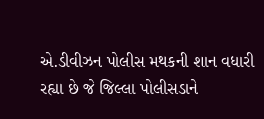એ.ડીવીઝન પોલીસ મથકની શાન વધારી રહ્યા છે જે જિલ્લા પોલીસડાને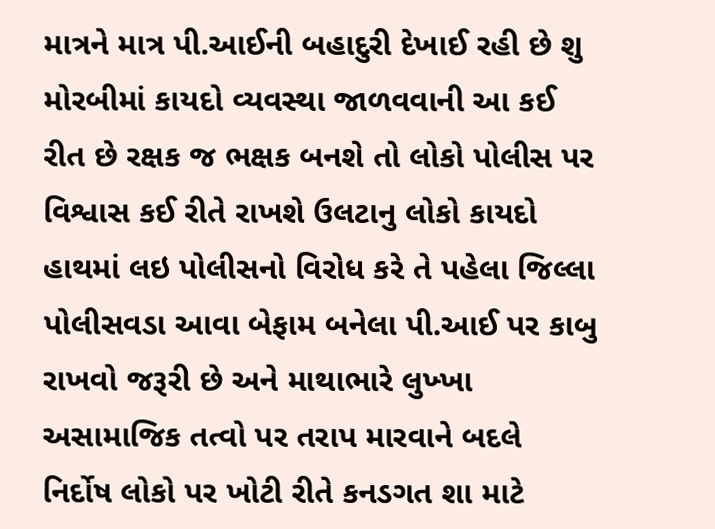માત્રને માત્ર પી.આઈની બહાદુરી દેખાઈ રહી છે શુ મોરબીમાં કાયદો વ્યવસ્થા જાળવવાની આ કઈ રીત છે રક્ષક જ ભક્ષક બનશે તો લોકો પોલીસ પર વિશ્વાસ કઈ રીતે રાખશે ઉલટાનુ લોકો કાયદો હાથમાં લઇ પોલીસનો વિરોધ કરે તે પહેલા જિલ્લા પોલીસવડા આવા બેફામ બનેલા પી.આઈ પર કાબુ રાખવો જરૂરી છે અને માથાભારે લુખ્ખા અસામાજિક તત્વો પર તરાપ મારવાને બદલે નિર્દોષ લોકો પર ખોટી રીતે કનડગત શા માટે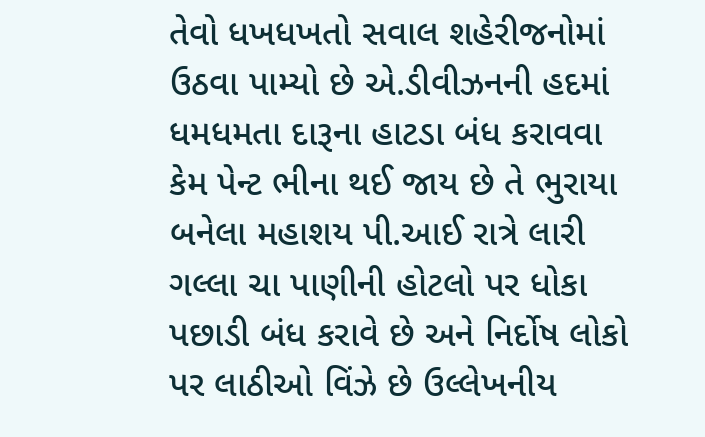તેવો ધખધખતો સવાલ શહેરીજનોમાં ઉઠવા પામ્યો છે એ.ડીવીઝનની હદમાં ધમધમતા દારૂના હાટડા બંધ કરાવવા કેમ પેન્ટ ભીના થઈ જાય છે તે ભુરાયા બનેલા મહાશય પી.આઈ રાત્રે લારી ગલ્લા ચા પાણીની હોટલો પર ધોકા પછાડી બંધ કરાવે છે અને નિર્દોષ લોકો પર લાઠીઓ વિંઝે છે ઉલ્લેખનીય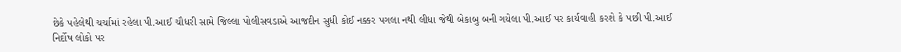છેકે પહેલેથી ચર્ચામાં રહેલા પી.આઈ ચૌધરી સામે જિલ્લા પોલીસવડાએ આજદીન સુધી કોઈ નક્કર પગલા નથી લીધા જેથી બેકાબુ બની ગયેલા પી.આઈ પર કાર્યવાહી કરશે કે પછી પી.આઈ નિર્દોષ લોકો પર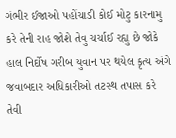ગંભીર ઈજાઓ પહોંચાડી કોઈ મોટુ કારનામુ કરે તેની રાહ જોશે તેવુ ચર્ચાઈ રહ્યુ છે જોકે હાલ નિર્દોષ ગરીબ યુવાન પર થયેલ કૃત્ય અંગે જવાબદાર અધિકારીઓ તટસ્થ તપાસ કરે તેવી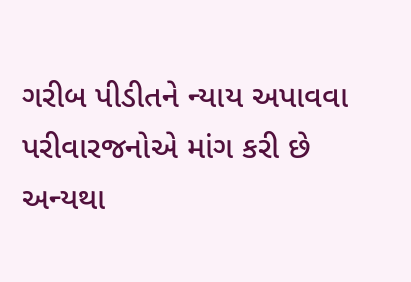ગરીબ પીડીતને ન્યાય અપાવવા પરીવારજનોએ માંગ કરી છે અન્યથા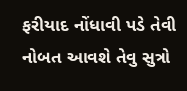ફરીયાદ નોંધાવી પડે તેવી નોબત આવશે તેવુ સુત્રો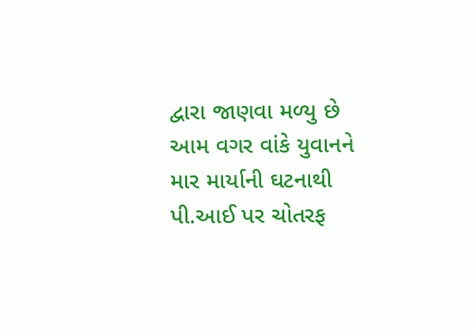દ્વારા જાણવા મળ્યુ છે આમ વગર વાંકે યુવાનને માર માર્યાની ઘટનાથી પી.આઈ પર ચોતરફ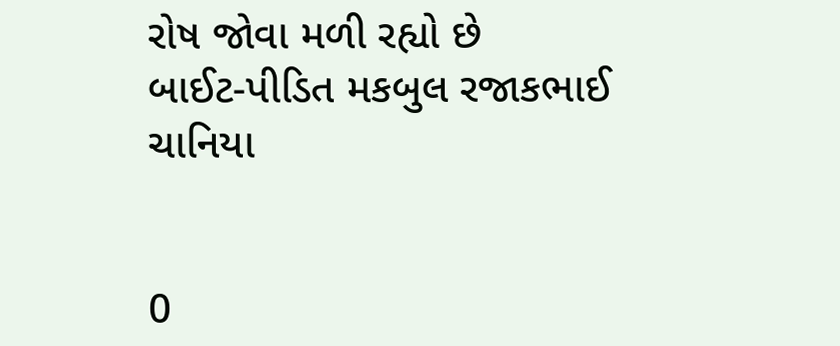રોષ જોવા મળી રહ્યો છે
બાઈટ-પીડિત મકબુલ રજાકભાઈ ચાનિયા


0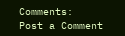Comments:
Post a Comment